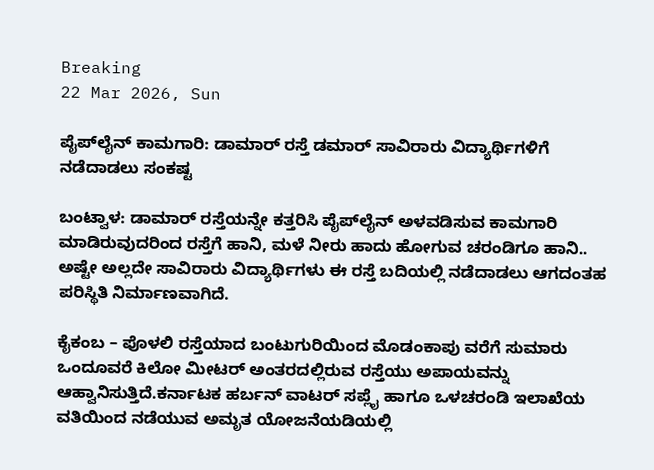Breaking
22 Mar 2026, Sun

ಪೈಪ್‌ಲೈನ್ ಕಾಮಗಾರಿ: ಡಾಮಾರ್ ರಸ್ತೆ ಡಮಾರ್ ಸಾವಿರಾರು ವಿದ್ಯಾರ್ಥಿಗಳಿಗೆ ನಡೆದಾಡಲು ಸಂಕಷ್ಟ

ಬಂಟ್ವಾಳ: ಡಾಮಾರ್ ರಸ್ತೆಯನ್ನೇ ಕತ್ತರಿಸಿ ಪೈಪ್‌ಲೈನ್ ಅಳವಡಿಸುವ ಕಾಮಗಾರಿ ಮಾಡಿರುವುದರಿಂದ ರಸ್ತೆಗೆ ಹಾನಿ, ಮಳೆ ನೀರು ಹಾದು ಹೋಗುವ ಚರಂಡಿಗೂ ಹಾನಿ.. ಅಷ್ಟೇ ಅಲ್ಲದೇ ಸಾವಿರಾರು ವಿದ್ಯಾರ್ಥಿಗಳು ಈ ರಸ್ತೆ ಬದಿಯಲ್ಲಿ ನಡೆದಾಡಲು ಆಗದಂತಹ ಪರಿಸ್ಥಿತಿ ನಿರ್ಮಾಣವಾಗಿದೆ.

ಕೈಕಂಬ – ಪೊಳಲಿ ರಸ್ತೆಯಾದ ಬಂಟುಗುರಿಯಿಂದ ಮೊಡಂಕಾಪು ವರೆಗೆ ಸುಮಾರು ಒಂದೂವರೆ ಕಿಲೋ ಮೀಟರ್ ಅಂತರದಲ್ಲಿರುವ ರಸ್ತೆಯು ಅಪಾಯವನ್ನು ಆಹ್ವಾನಿಸುತ್ತಿದೆ.ಕರ್ನಾಟಕ ಹರ್ಬನ್ ವಾಟರ್ ಸಪ್ಲೈ ಹಾಗೂ ಒಳಚರಂಡಿ ಇಲಾಖೆಯ ವತಿಯಿಂದ ನಡೆಯುವ ಅಮೃತ ಯೋಜನೆಯಡಿಯಲ್ಲಿ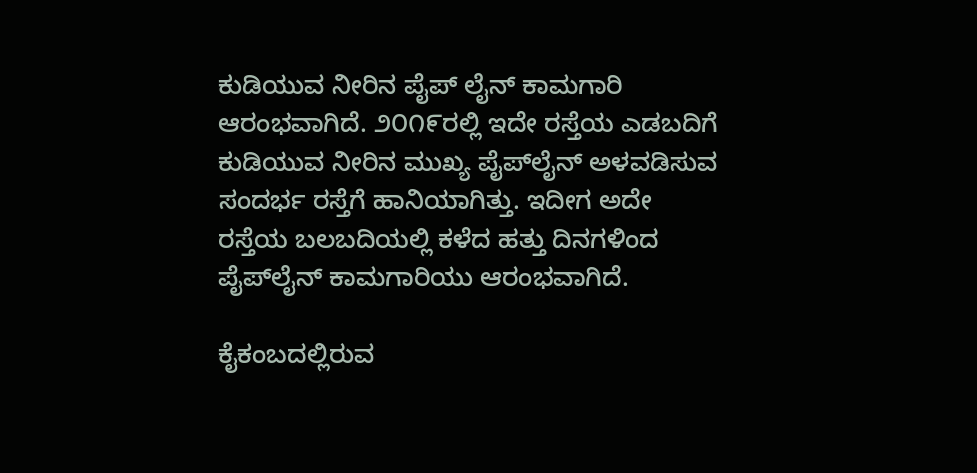ಕುಡಿಯುವ ನೀರಿನ ಪೈಪ್ ಲೈನ್ ಕಾಮಗಾರಿ ಆರಂಭವಾಗಿದೆ. ೨೦೧೯ರಲ್ಲಿ ಇದೇ ರಸ್ತೆಯ ಎಡಬದಿಗೆ ಕುಡಿಯುವ ನೀರಿನ ಮುಖ್ಯ ಪೈಪ್‌ಲೈನ್ ಅಳವಡಿಸುವ ಸಂದರ್ಭ ರಸ್ತೆಗೆ ಹಾನಿಯಾಗಿತ್ತು. ಇದೀಗ ಅದೇ ರಸ್ತೆಯ ಬಲಬದಿಯಲ್ಲಿ ಕಳೆದ ಹತ್ತು ದಿನಗಳಿಂದ ಪೈಪ್‌ಲೈನ್ ಕಾಮಗಾರಿಯು ಆರಂಭವಾಗಿದೆ.

ಕೈಕಂಬದಲ್ಲಿರುವ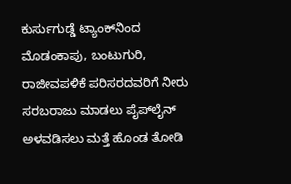ಕುರ್ಸುಗುಡ್ಡೆ ಟ್ಯಾಂಕ್‌ನಿಂದ ಮೊಡಂಕಾಪು, ಬಂಟುಗುರಿ, ರಾಜೀವಪಳಿಕೆ ಪರಿಸರದವರಿಗೆ ನೀರು ಸರಬರಾಜು ಮಾಡಲು ಪೈಪ್‌ಲೈನ್ ಅಳವಡಿಸಲು ಮತ್ತೆ ಹೊಂಡ ತೋಡಿ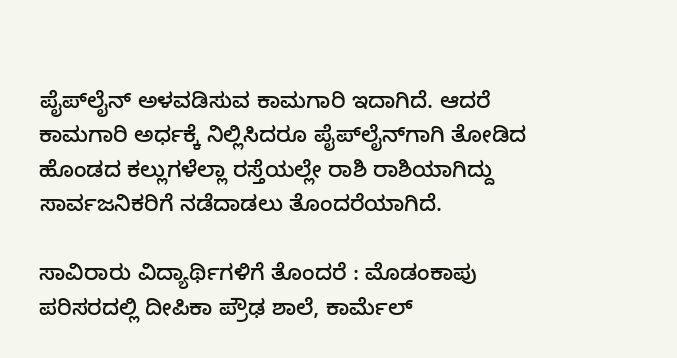ಪೈಪ್‌ಲೈನ್ ಅಳವಡಿಸುವ ಕಾಮಗಾರಿ ಇದಾಗಿದೆ. ಆದರೆ ಕಾಮಗಾರಿ ಅರ್ಧಕ್ಕೆ ನಿಲ್ಲಿಸಿದರೂ ಪೈಪ್‌ಲೈನ್‌ಗಾಗಿ ತೋಡಿದ ಹೊಂಡದ ಕಲ್ಲುಗಳೆಲ್ಲಾ ರಸ್ತೆಯಲ್ಲೇ ರಾಶಿ ರಾಶಿಯಾಗಿದ್ದು ಸಾರ್ವಜನಿಕರಿಗೆ ನಡೆದಾಡಲು ತೊಂದರೆಯಾಗಿದೆ.

ಸಾವಿರಾರು ವಿದ್ಯಾರ್ಥಿಗಳಿಗೆ ತೊಂದರೆ : ಮೊಡಂಕಾಪು ಪರಿಸರದಲ್ಲಿ ದೀಪಿಕಾ ಪ್ರೌಢ ಶಾಲೆ, ಕಾರ್ಮೆಲ್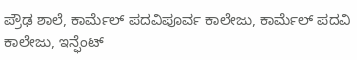ಪ್ರೌಢ ಶಾಲೆ, ಕಾರ್ಮೆಲ್ ಪದವಿಪೂರ್ವ ಕಾಲೇಜು, ಕಾರ್ಮೆಲ್ ಪದವಿ ಕಾಲೇಜು, ಇನ್ಫೆಂಟ್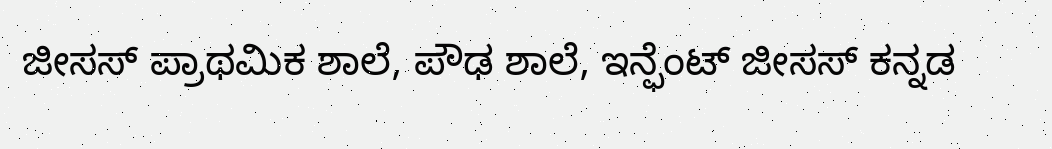ಜೀಸಸ್ ಪ್ರಾಥಮಿಕ ಶಾಲೆ, ಪೌಢ ಶಾಲೆ, ಇನ್ಫೆಂಟ್ ಜೀಸಸ್ ಕನ್ನಡ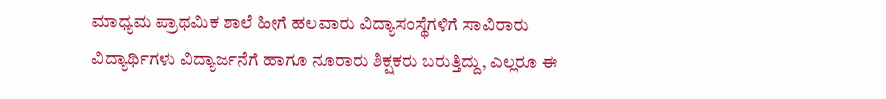ಮಾಧ್ಯಮ ಪ್ರಾಥಮಿಕ ಶಾಲೆ ಹೀಗೆ ಹಲವಾರು ವಿದ್ಯಾಸಂಸ್ಥೆಗಳಿಗೆ ಸಾವಿರಾರು ವಿದ್ಯಾರ್ಥಿಗಳು ವಿದ್ಯಾರ್ಜನೆಗೆ ಹಾಗೂ ನೂರಾರು ಶಿಕ್ಷಕರು ಬರುತ್ತಿದ್ದು, ಎಲ್ಲರೂ ಈ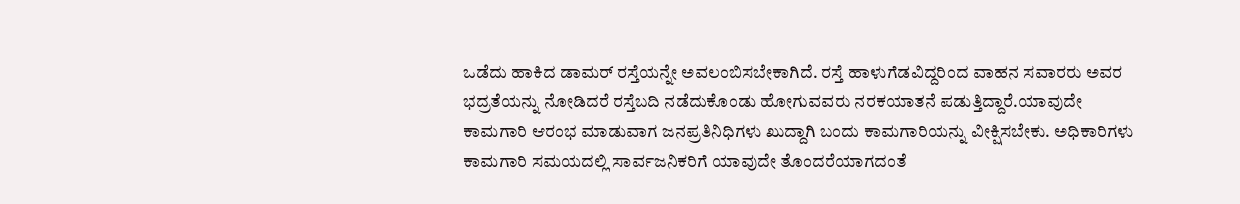ಒಡೆದು ಹಾಕಿದ ಡಾಮರ್ ರಸ್ತೆಯನ್ನೇ ಅವಲಂಬಿಸಬೇಕಾಗಿದೆ. ರಸ್ತೆ ಹಾಳುಗೆಡವಿದ್ದರಿಂದ ವಾಹನ ಸವಾರರು ಅವರ ಭದ್ರತೆಯನ್ನು ನೋಡಿದರೆ ರಸ್ತೆಬದಿ ನಡೆದುಕೊಂಡು ಹೋಗುವವರು ನರಕಯಾತನೆ ಪಡುತ್ತಿದ್ದಾರೆ.ಯಾವುದೇ ಕಾಮಗಾರಿ ಆರಂಭ ಮಾಡುವಾಗ ಜನಪ್ರತಿನಿಧಿಗಳು ಖುದ್ದಾಗಿ ಬಂದು ಕಾಮಗಾರಿಯನ್ನು ವೀಕ್ಷಿಸಬೇಕು. ಅಧಿಕಾರಿಗಳು ಕಾಮಗಾರಿ ಸಮಯದಲ್ಲಿ ಸಾರ್ವಜನಿಕರಿಗೆ ಯಾವುದೇ ತೊಂದರೆಯಾಗದಂತೆ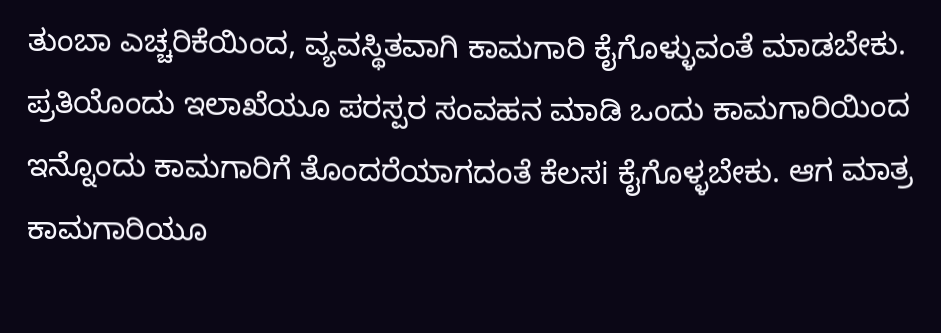ತುಂಬಾ ಎಚ್ಚರಿಕೆಯಿಂದ, ವ್ಯವಸ್ಥಿತವಾಗಿ ಕಾಮಗಾರಿ ಕೈಗೊಳ್ಳುವಂತೆ ಮಾಡಬೇಕು. ಪ್ರತಿಯೊಂದು ಇಲಾಖೆಯೂ ಪರಸ್ಪರ ಸಂವಹನ ಮಾಡಿ ಒಂದು ಕಾಮಗಾರಿಯಿಂದ ಇನ್ನೊಂದು ಕಾಮಗಾರಿಗೆ ತೊಂದರೆಯಾಗದಂತೆ ಕೆಲಸi ಕೈಗೊಳ್ಳಬೇಕು. ಆಗ ಮಾತ್ರ ಕಾಮಗಾರಿಯೂ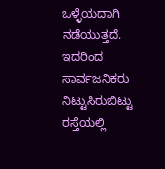ಒಳ್ಳೆಯದಾಗಿ ನಡೆಯುತ್ತದೆ. ಇದರಿಂದ ಸಾರ್ವಜನಿಕರು ನಿಟ್ಟುಸಿರುಬಿಟ್ಟು ರಸ್ತೆಯಲ್ಲಿ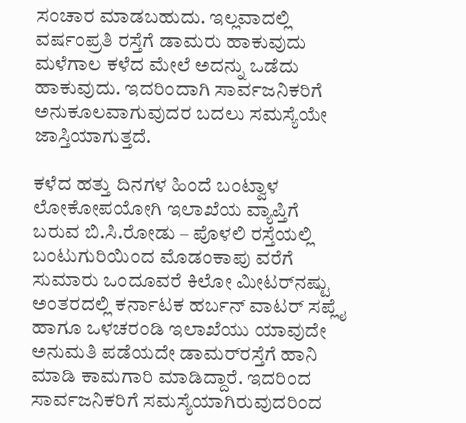ಸಂಚಾರ ಮಾಡಬಹುದು. ಇಲ್ಲವಾದಲ್ಲಿ ವರ್ಷಂಪ್ರತಿ ರಸ್ತೆಗೆ ಡಾಮರು ಹಾಕುವುದು ಮಳೆಗಾಲ ಕಳೆದ ಮೇಲೆ ಅದನ್ನು ಒಡೆದು ಹಾಕುವುದು. ಇದರಿಂದಾಗಿ ಸಾರ್ವಜನಿಕರಿಗೆ ಅನುಕೂಲವಾಗುವುದರ ಬದಲು ಸಮಸ್ಯೆಯೇ ಜಾಸ್ತಿಯಾಗುತ್ತದೆ.

ಕಳೆದ ಹತ್ತು ದಿನಗಳ ಹಿಂದೆ ಬಂಟ್ವಾಳ ಲೋಕೋಪಯೋಗಿ ಇಲಾಖೆಯ ವ್ಯಾಪ್ತಿಗೆ ಬರುವ ಬಿ.ಸಿ.ರೋಡು – ಪೊಳಲಿ ರಸ್ತೆಯಲ್ಲಿ ಬಂಟುಗುರಿಯಿಂದ ಮೊಡಂಕಾಪು ವರೆಗೆ ಸುಮಾರು ಒಂದೂವರೆ ಕಿಲೋ ಮೀಟರ್‌ನಷ್ಟು ಅಂತರದಲ್ಲಿ ಕರ್ನಾಟಕ ಹರ್ಬನ್ ವಾಟರ್ ಸಪ್ಲೈ ಹಾಗೂ ಒಳಚರಂಡಿ ಇಲಾಖೆಯು ಯಾವುದೇ ಅನುಮತಿ ಪಡೆಯದೇ ಡಾಮರ್‌ರಸ್ತೆಗೆ ಹಾನಿ ಮಾಡಿ ಕಾಮಗಾರಿ ಮಾಡಿದ್ದಾರೆ. ಇದರಿಂದ ಸಾರ್ವಜನಿಕರಿಗೆ ಸಮಸ್ಯೆಯಾಗಿರುವುದರಿಂದ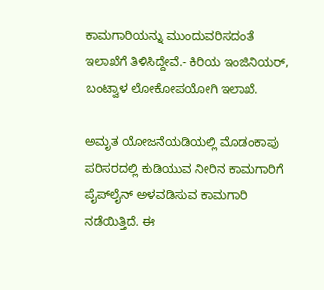ಕಾಮಗಾರಿಯನ್ನು ಮುಂದುವರಿಸದಂತೆ ಇಲಾಖೆಗೆ ತಿಳಿಸಿದ್ದೇವೆ.- ಕಿರಿಯ ಇಂಜಿನಿಯರ್, ಬಂಟ್ವಾಳ ಲೋಕೋಪಯೋಗಿ ಇಲಾಖೆ.

ಅಮೃತ ಯೋಜನೆಯಡಿಯಲ್ಲಿ ಮೊಡಂಕಾಪು ಪರಿಸರದಲ್ಲಿ ಕುಡಿಯುವ ನೀರಿನ ಕಾಮಗಾರಿಗೆ ಪೈಪ್‌ಲೈನ್ ಅಳವಡಿಸುವ ಕಾಮಗಾರಿ ನಡೆಯಿತ್ತಿದೆ. ಈ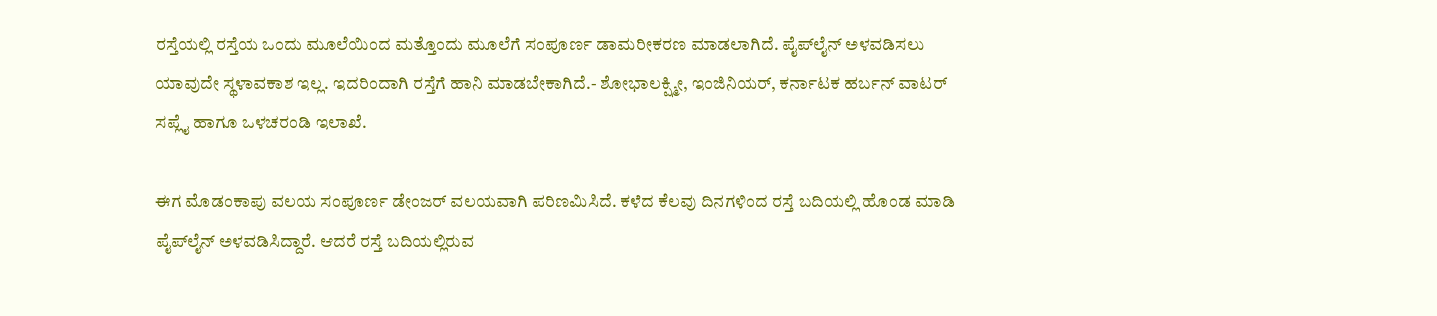ರಸ್ತೆಯಲ್ಲಿ ರಸ್ತೆಯ ಒಂದು ಮೂಲೆಯಿಂದ ಮತ್ತೊಂದು ಮೂಲೆಗೆ ಸಂಪೂರ್ಣ ಡಾಮರೀಕರಣ ಮಾಡಲಾಗಿದೆ. ಪೈಪ್‌ಲೈನ್ ಅಳವಡಿಸಲು ಯಾವುದೇ ಸ್ಥಳಾವಕಾಶ ಇಲ್ಲ. ಇದರಿಂದಾಗಿ ರಸ್ತೆಗೆ ಹಾನಿ ಮಾಡಬೇಕಾಗಿದೆ.- ಶೋಭಾಲಕ್ಷ್ಮೀ, ಇಂಜಿನಿಯರ್, ಕರ್ನಾಟಕ ಹರ್ಬನ್ ವಾಟರ್ ಸಪ್ಲೈ ಹಾಗೂ ಒಳಚರಂಡಿ ಇಲಾಖೆ.

ಈಗ ಮೊಡಂಕಾಪು ವಲಯ ಸಂಪೂರ್ಣ ಡೇಂಜರ್ ವಲಯವಾಗಿ ಪರಿಣಮಿಸಿದೆ. ಕಳೆದ ಕೆಲವು ದಿನಗಳಿಂದ ರಸ್ತೆ ಬದಿಯಲ್ಲಿ ಹೊಂಡ ಮಾಡಿ ಪೈಪ್‌ಲೈನ್ ಅಳವಡಿಸಿದ್ದಾರೆ. ಆದರೆ ರಸ್ತೆ ಬದಿಯಲ್ಲಿರುವ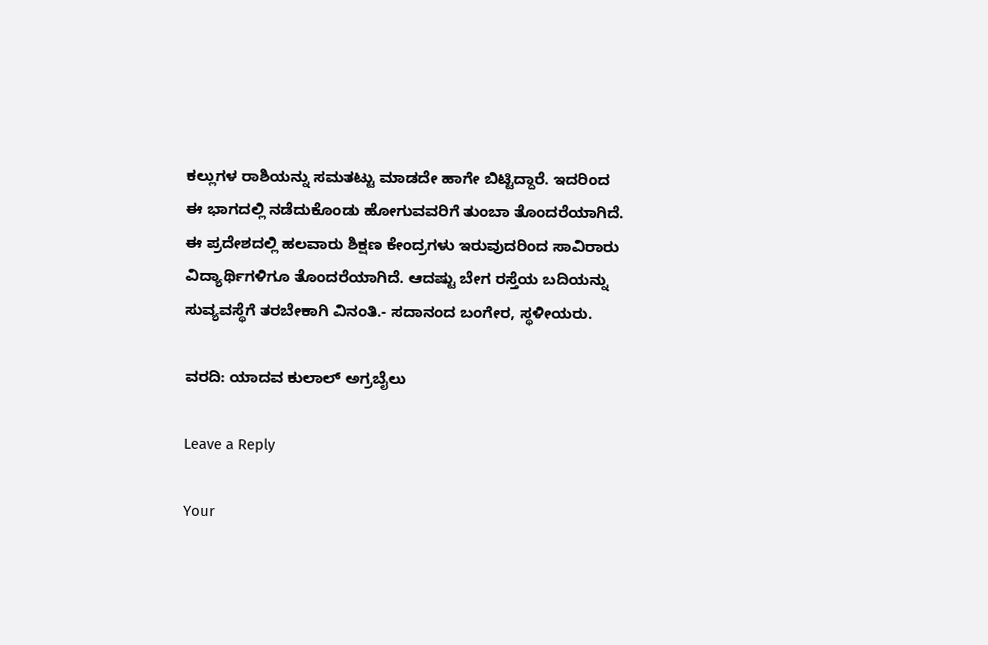ಕಲ್ಲುಗಳ ರಾಶಿಯನ್ನು ಸಮತಟ್ಟು ಮಾಡದೇ ಹಾಗೇ ಬಿಟ್ಟಿದ್ದಾರೆ. ಇದರಿಂದ ಈ ಭಾಗದಲ್ಲಿ ನಡೆದುಕೊಂಡು ಹೋಗುವವರಿಗೆ ತುಂಬಾ ತೊಂದರೆಯಾಗಿದೆ. ಈ ಪ್ರದೇಶದಲ್ಲಿ ಹಲವಾರು ಶಿಕ್ಷಣ ಕೇಂದ್ರಗಳು ಇರುವುದರಿಂದ ಸಾವಿರಾರು ವಿದ್ಯಾರ್ಥಿಗಳಿಗೂ ತೊಂದರೆಯಾಗಿದೆ. ಆದಷ್ಟು ಬೇಗ ರಸ್ತೆಯ ಬದಿಯನ್ನು ಸುವ್ಯವಸ್ಥೆಗೆ ತರಬೇಕಾಗಿ ವಿನಂತಿ.- ಸದಾನಂದ ಬಂಗೇರ, ಸ್ಥಳೀಯರು.

ವರದಿ: ಯಾದವ ಕುಲಾಲ್ ಅಗ್ರಬೈಲು

Leave a Reply

Your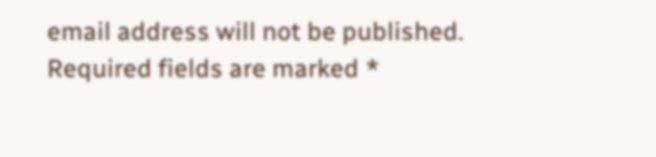email address will not be published. Required fields are marked *